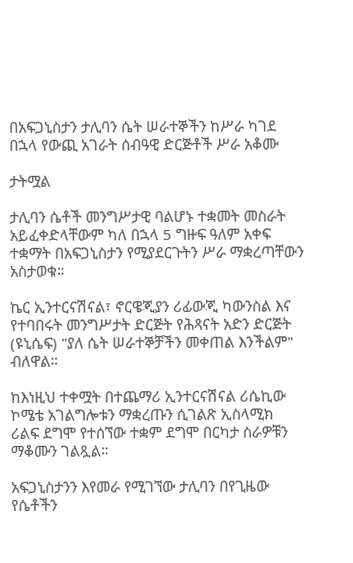በአፍጋኒስታን ታሊባን ሴት ሠራተኞችን ከሥራ ካገደ በኋላ የውጪ አገራት ሰብዓዊ ድርጅቶች ሥራ አቆሙ

ታትሟል

ታሊባን ሴቶች መንግሥታዊ ባልሆኑ ተቋመት መስራት አይፈቀድላቸውም ካለ በኋላ 5 ግዙፍ ዓለም አቀፍ ተቋማት በአፍጋኒስታን የሚያደርጉትን ሥራ ማቋረጣቸውን አስታወቁ።

ኬር ኢንተርናሽናል፣ ኖርዌጂያን ሪፊውጂ ካውንስል እና የተባበሩት መንግሥታት ድርጅት የሕጻናት አድን ድርጅት (ዩኒሴፍ) "ያለ ሴት ሠራተኞቻችን መቀጠል እንችልም" ብለዋል።

ከእነዚህ ተቀሟት በተጨማሪ ኢንተርናሽናል ሪሴኪው ኮሜቴ አገልግሎቱን ማቋረጡን ሲገልጽ ኢስላሚክ ሪልፍ ደግሞ የተሰኘው ተቋም ደግሞ በርካታ ስራዎቹን ማቆሙን ገልጿል።

አፍጋኒስታንን እየመራ የሚገኘው ታሊባን በየጊዜው የሴቶችን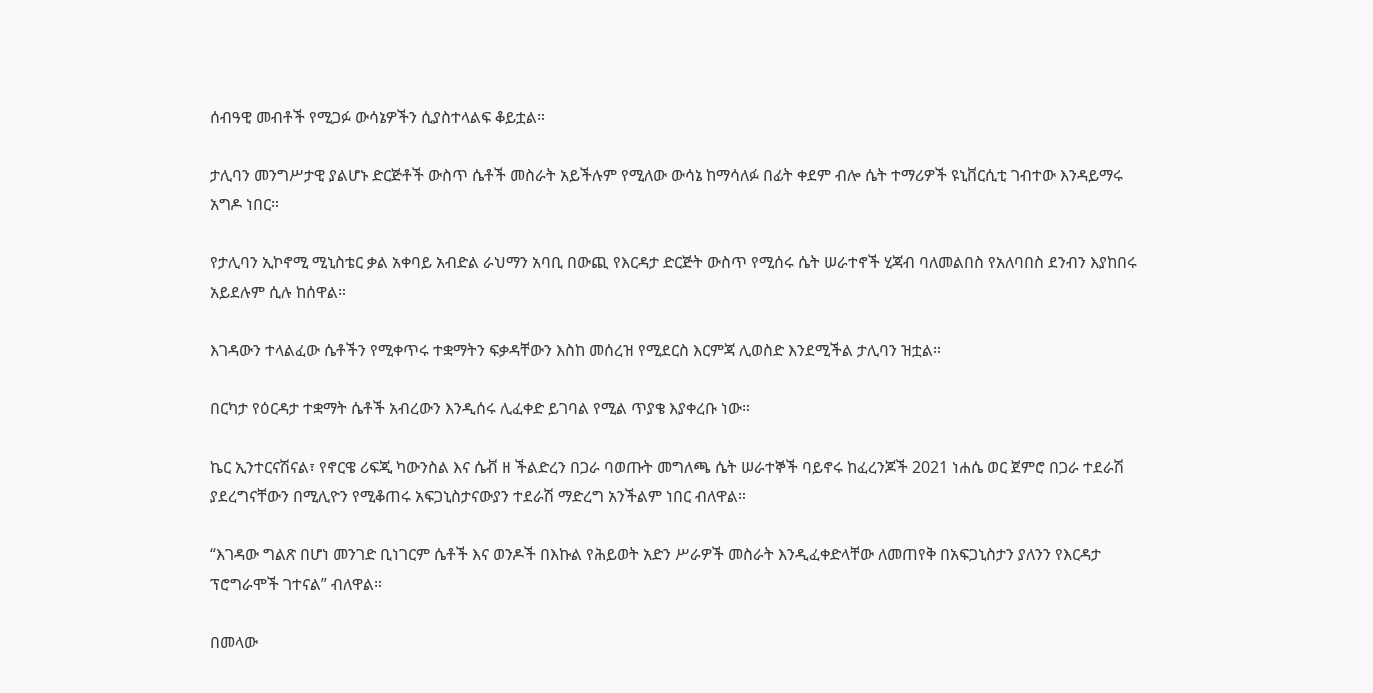ሰብዓዊ መብቶች የሚጋፉ ውሳኔዎችን ሲያስተላልፍ ቆይቷል።

ታሊባን መንግሥታዊ ያልሆኑ ድርጅቶች ውስጥ ሴቶች መስራት አይችሉም የሚለው ውሳኔ ከማሳለፉ በፊት ቀደም ብሎ ሴት ተማሪዎች ዩኒቨርሲቲ ገብተው እንዳይማሩ አግዶ ነበር።

የታሊባን ኢኮኖሚ ሚኒስቴር ቃል አቀባይ አብድል ራህማን አባቢ በውጪ የእርዳታ ድርጅት ውስጥ የሚሰሩ ሴት ሠራተኖች ሂጃብ ባለመልበስ የአለባበስ ደንብን እያከበሩ አይደሉም ሲሉ ከሰዋል።

እገዳውን ተላልፈው ሴቶችን የሚቀጥሩ ተቋማትን ፍቃዳቸውን እስከ መሰረዝ የሚደርስ እርምጃ ሊወስድ እንደሚችል ታሊባን ዝቷል።

በርካታ የዕርዳታ ተቋማት ሴቶች አብረውን እንዲሰሩ ሊፈቀድ ይገባል የሚል ጥያቄ እያቀረቡ ነው።

ኬር ኢንተርናሽናል፣ የኖርዌ ሪፍጂ ካውንስል እና ሴቭ ዘ ችልድረን በጋራ ባወጡት መግለጫ ሴት ሠራተኞች ባይኖሩ ከፈረንጆች 2021 ነሐሴ ወር ጀምሮ በጋራ ተደራሽ ያደረግናቸውን በሚሊዮን የሚቆጠሩ አፍጋኒስታናውያን ተደራሽ ማድረግ አንችልም ነበር ብለዋል።

“እገዳው ግልጽ በሆነ መንገድ ቢነገርም ሴቶች እና ወንዶች በእኩል የሕይወት አድን ሥራዎች መስራት እንዲፈቀድላቸው ለመጠየቅ በአፍጋኒስታን ያለንን የእርዳታ ፕሮግራሞች ገተናል” ብለዋል።

በመላው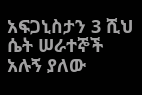አፍጋኒስታን 3 ሺህ ሴት ሠራተኞች አሉኝ ያለው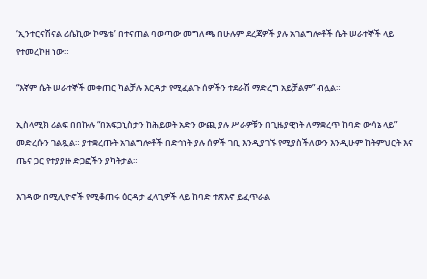‘ኢንተርናሽናል ሪሴኪው ኮሜቴ’ በተናጠል ባወጣው መግለጫ በሁሉም ደረጃዎች ያሉ አገልግሎቶች ሴት ሠራተኞች ላይ የተመረኮዘ ነው።

“እኛም ሴት ሠራተኞች መቀጠር ካልቻሉ እርዳታ የሚፈልጉ ሰዎችን ተደራሽ ማድረግ አይቻልም” ብሏል።

ኢስላሚክ ሪልፍ በበኩሉ “በአፍጋኒስታን ከሕይወት አድን ውጪ ያሉ ሥራዎቹን በጊዜያዊነት ለማቋረጥ ከባድ ውሳኔ ላይ” መድረሱን ገልጿል። ያተቋረጡት አገልግሎቶች በድኅነት ያሉ ሰዎች ገቢ እንዲያገኙ የሚያስችለውን እንዲሁም ከትምህርት እና ጤና ጋር የተያያዙ ድጋፎችን ያካትታል።

እገዳው በሚሊዮኖች የሚቆጠሩ ዕርዳታ ፈላጊዎች ላይ ከባድ ተጽእኖ ይፈጥራል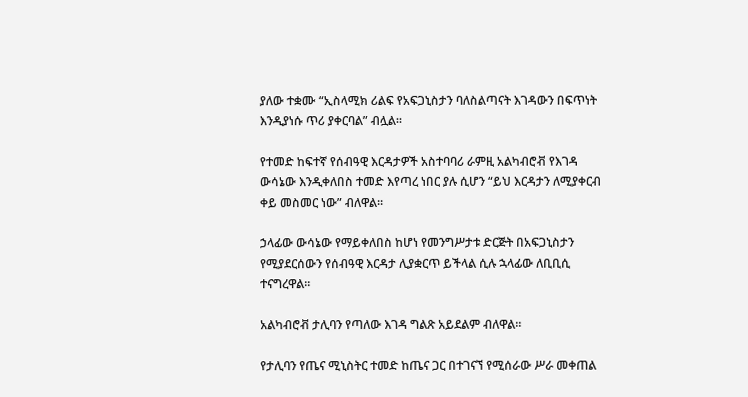ያለው ተቋሙ “ኢስላሚክ ሪልፍ የአፍጋኒስታን ባለስልጣናት እገዳውን በፍጥነት እንዲያነሱ ጥሪ ያቀርባል” ብሏል።

የተመድ ከፍተኛ የሰብዓዊ እርዳታዎች አስተባባሪ ራምዚ አልካብሮቭ የእገዳ ውሳኔው እንዲቀለበስ ተመድ እየጣረ ነበር ያሉ ሲሆን “ይህ እርዳታን ለሚያቀርብ ቀይ መስመር ነው” ብለዋል።

ኃላፊው ውሳኔው የማይቀለበስ ከሆነ የመንግሥታቱ ድርጅት በአፍጋኒስታን የሚያደርሰውን የሰብዓዊ እርዳታ ሊያቋርጥ ይችላል ሲሉ ኋላፊው ለቢቢሲ ተናግረዋል።

አልካብሮቭ ታሊባን የጣለው እገዳ ግልጽ አይደልም ብለዋል።

የታሊባን የጤና ሚኒስትር ተመድ ከጤና ጋር በተገናኘ የሚሰራው ሥራ መቀጠል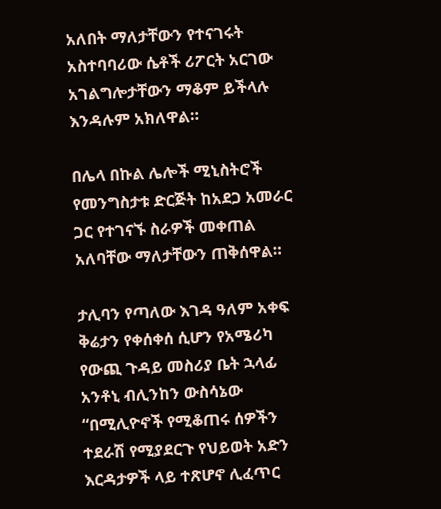አለበት ማለታቸውን የተናገሩት አስተባባሪው ሴቶች ሪፖርት አርገው አገልግሎታቸውን ማቆም ይችላሉ እንዳሉም አክለዋል።

በሌላ በኩል ሌሎች ሚኒስትሮች የመንግስታቱ ድርጅት ከአደጋ አመራር ጋር የተገናኙ ስራዎች መቀጠል አለባቸው ማለታቸውን ጠቅሰዋል።

ታሊባን የጣለው እገዳ ዓለም አቀፍ ቅሬታን የቀሰቀሰ ሲሆን የአሜሪካ የውጪ ጉዳይ መስሪያ ቤት ኋላፊ አንቶኒ ብሊንከን ውስሳኔው “በሚሊዮኖች የሚቆጠሩ ሰዎችን ተደራሽ የሚያደርጉ የህይወት አድን እርዳታዎች ላይ ተጽሆኖ ሊፈጥር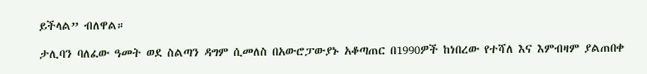ይችላል” ብለዋል።

ታሊባን ባለፈው ዓመት ወደ ስልጣን ዳግም ሲመለስ በአውሮፓውያኑ አቆጣጠር በ1990ዎች ከነበረው የተሻለ እና እምብዛም ያልጠበቀ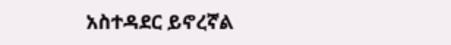አስተዳደር ይኖረኛል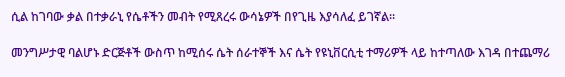ሲል ከገባው ቃል በተቃራኒ የሴቶችን መብት የሚጸረሩ ውሳኔዎች በየጊዜ እያሳለፈ ይገኛል።

መንግሥታዊ ባልሆኑ ድርጅቶች ውስጥ ከሚሰሩ ሴት ሰራተኞች እና ሴት የዩኒቨርሲቲ ተማሪዎች ላይ ከተጣለው እገዳ በተጨማሪ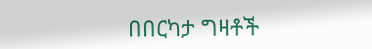በበርካታ ግዛቶች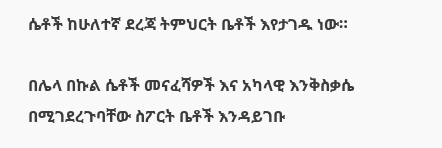ሴቶች ከሁለተኛ ደረጃ ትምህርት ቤቶች እየታገዱ ነው።

በሌላ በኩል ሴቶች መናፈሻዎች እና አካላዊ እንቅስቃሴ በሚገደረጉባቸው ስፖርት ቤቶች እንዳይገቡ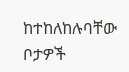ከተከለከሉባቸው ቦታዎች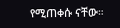የሚጠቀሱ ናቸው።